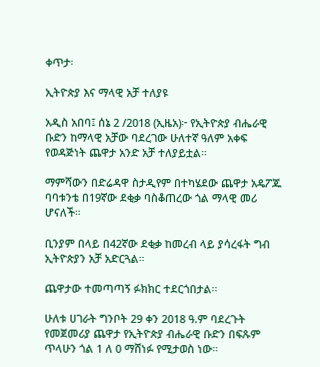ቀጥታ፡

ኢትዮጵያ እና ማላዊ አቻ ተለያዩ

አዲስ አበባ፤ ሰኔ 2 /2018 (ኢዜአ)፦ የኢትዮጵያ ብሔራዊ ቡድን ከማላዊ አቻው ባደረገው ሁለተኛ ዓለም አቀፍ የወዳጅነት ጨዋታ አንድ አቻ ተለያይቷል።

ማምሻውን በድሬዳዋ ስታዲየም በተካሄደው ጨዋታ አዴፖጁ ባባቱንቴ በ19ኛው ደቂቃ ባስቆጠረው ጎል ማላዊ መሪ ሆናለች።

ቢንያም በላይ በ42ኛው ደቂቃ ከመረብ ላይ ያሳረፋት ግብ ኢትዮጵያን አቻ አድርጓል።

ጨዋታው ተመጣጣኝ ፉክክር ተደርጎበታል።

ሁለቱ ሀገራት ግንቦት 29 ቀን 2018 ዓ.ም ባደረጉት የመጀመሪያ ጨዋታ የኢትዮጵያ ብሔራዊ ቡድን በፍጹም ጥላሁን ጎል 1 ለ 0 ማሸነፉ የሚታወስ ነው።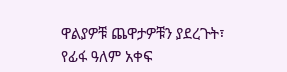ዋልያዎቹ ጨዋታዎቹን ያደረጉት፣ የፊፋ ዓለም አቀፍ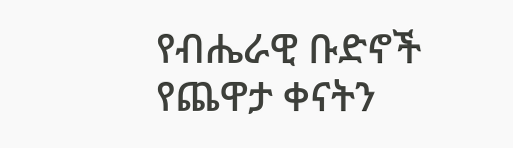የብሔራዊ ቡድኖች የጨዋታ ቀናትን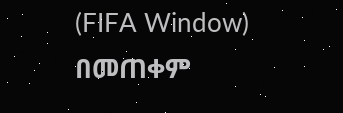(FIFA Window) በመጠቀም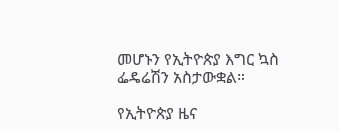መሆኑን የኢትዮጵያ እግር ኳስ ፌዴሬሽን አስታውቋል።

የኢትዮጵያ ዜና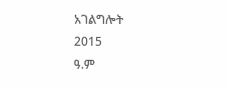አገልግሎት
2015
ዓ.ም